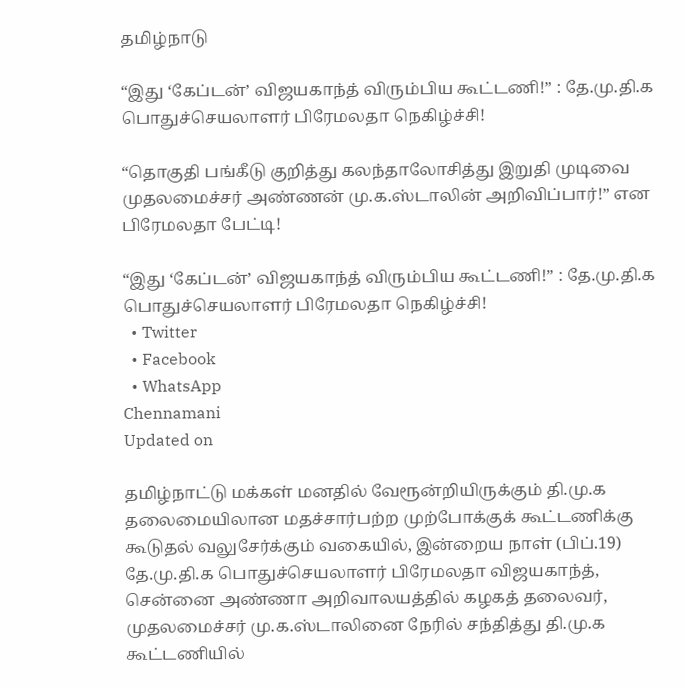தமிழ்நாடு

“இது ‘கேப்டன்’ விஜயகாந்த் விரும்பிய கூட்டணி!” : தே.மு.தி.க பொதுச்செயலாளர் பிரேமலதா நெகிழ்ச்சி!

“தொகுதி பங்கீடு குறித்து கலந்தாலோசித்து இறுதி முடிவை முதலமைச்சர் அண்ணன் மு.க.ஸ்டாலின் அறிவிப்பார்!” என பிரேமலதா பேட்டி!

“இது ‘கேப்டன்’ விஜயகாந்த் விரும்பிய கூட்டணி!” : தே.மு.தி.க பொதுச்செயலாளர் பிரேமலதா நெகிழ்ச்சி!
  • Twitter
  • Facebook
  • WhatsApp
Chennamani
Updated on

தமிழ்நாட்டு மக்கள் மனதில் வேரூன்றியிருக்கும் தி.மு.க தலைமையிலான மதச்சார்பற்ற முற்போக்குக் கூட்டணிக்கு கூடுதல் வலுசேர்க்கும் வகையில், இன்றைய நாள் (பிப்.19) தே.மு.தி.க பொதுச்செயலாளர் பிரேமலதா விஜயகாந்த், சென்னை அண்ணா அறிவாலயத்தில் கழகத் தலைவர், முதலமைச்சர் மு.க.ஸ்டாலினை நேரில் சந்தித்து தி.மு.க கூட்டணியில்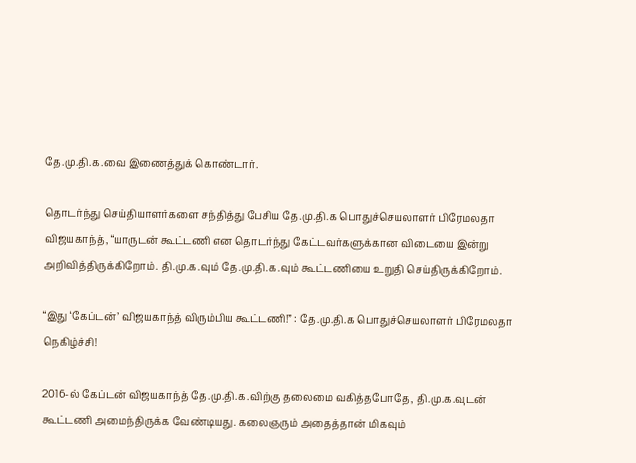தே.மு.தி.க.வை இணைத்துக் கொண்டார்.

தொடர்ந்து செய்தியாளர்களை சந்தித்து பேசிய தே.மு.தி.க பொதுச்செயலாளர் பிரேமலதா விஜயகாந்த், “யாருடன் கூட்டணி என தொடர்ந்து கேட்டவர்களுக்கான விடையை இன்று அறிவித்திருக்கிறோம். தி.மு.க.வும் தே.மு.தி.க.வும் கூட்டணியை உறுதி செய்திருக்கிறோம்.

“இது ‘கேப்டன்’ விஜயகாந்த் விரும்பிய கூட்டணி!” : தே.மு.தி.க பொதுச்செயலாளர் பிரேமலதா நெகிழ்ச்சி!

2016-ல் கேப்டன் விஜயகாந்த் தே.மு.தி.க.விற்கு தலைமை வகித்தபோதே, தி.மு.க.வுடன் கூட்டணி அமைந்திருக்க வேண்டியது. கலைஞரும் அதைத்தான் மிகவும்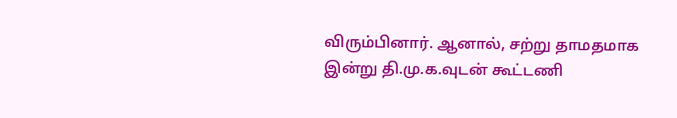விரும்பினார். ஆனால், சற்று தாமதமாக இன்று தி.மு.க.வுடன் கூட்டணி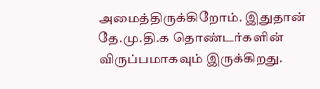அமைத்திருக்கிறோம். இதுதான் தே.மு.தி.க தொண்டர்களின் விருப்பமாகவும் இருக்கிறது.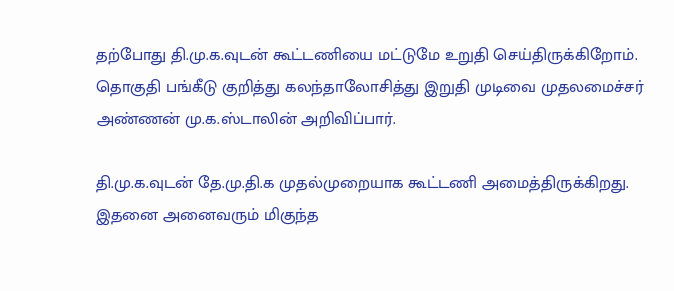தற்போது தி.மு.க.வுடன் கூட்டணியை மட்டுமே உறுதி செய்திருக்கிறோம். தொகுதி பங்கீடு குறித்து கலந்தாலோசித்து இறுதி முடிவை முதலமைச்சர் அண்ணன் மு.க.ஸ்டாலின் அறிவிப்பார்.

தி.மு.க.வுடன் தே.மு.தி.க முதல்முறையாக கூட்டணி அமைத்திருக்கிறது. இதனை அனைவரும் மிகுந்த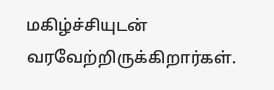மகிழ்ச்சியுடன் வரவேற்றிருக்கிறார்கள்.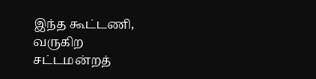இந்த கூட்டணி, வருகிற சட்டமன்றத்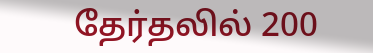தேர்தலில் 200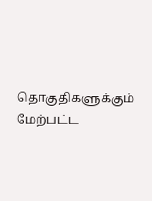தொகுதிகளுக்கும் மேற்பட்ட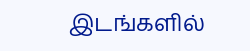இடங்களில்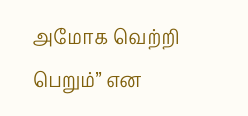அமோக வெற்றி பெறும்” என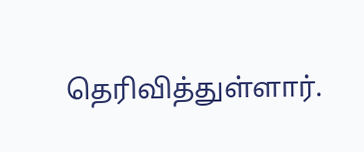தெரிவித்துள்ளார்.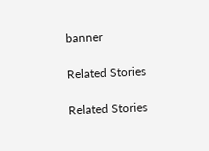banner

Related Stories

Related Stories